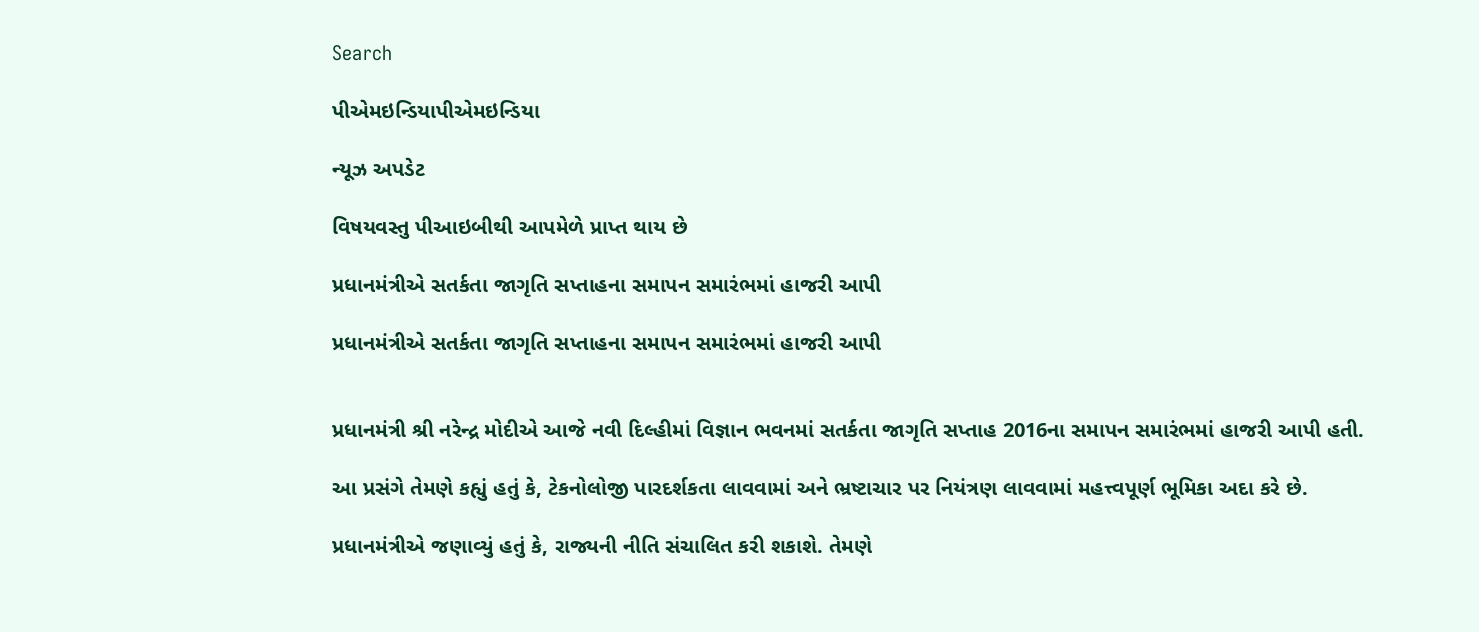Search

પીએમઇન્ડિયાપીએમઇન્ડિયા

ન્યૂઝ અપડેટ

વિષયવસ્તુ પીઆઇબીથી આપમેળે પ્રાપ્ત થાય છે

પ્રધાનમંત્રીએ સતર્કતા જાગૃતિ સપ્તાહના સમાપન સમારંભમાં હાજરી આપી

પ્રધાનમંત્રીએ સતર્કતા જાગૃતિ સપ્તાહના સમાપન સમારંભમાં હાજરી આપી


પ્રધાનમંત્રી શ્રી નરેન્દ્ર મોદીએ આજે નવી દિલ્હીમાં વિજ્ઞાન ભવનમાં સતર્કતા જાગૃતિ સપ્તાહ 2016ના સમાપન સમારંભમાં હાજરી આપી હતી.

આ પ્રસંગે તેમણે કહ્યું હતું કે, ટેકનોલોજી પારદર્શકતા લાવવામાં અને ભ્રષ્ટાચાર પર નિયંત્રણ લાવવામાં મહત્ત્વપૂર્ણ ભૂમિકા અદા કરે છે.

પ્રધાનમંત્રીએ જણાવ્યું હતું કે, રાજ્યની નીતિ સંચાલિત કરી શકાશે. તેમણે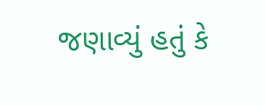જણાવ્યું હતું કે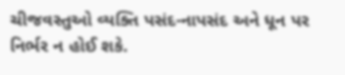ચીજવસ્તુઓ વ્યક્તિ પસંદ-નાપસંદ અને ધૂન પર નિર્ભર ન હોઈ શકે.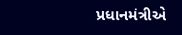પ્રધાનમંત્રીએ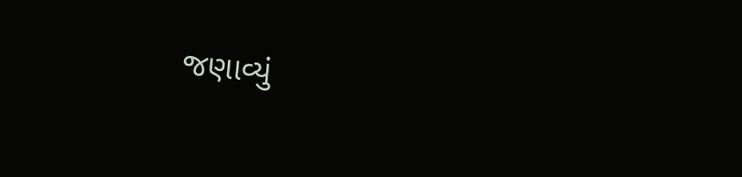જણાવ્યું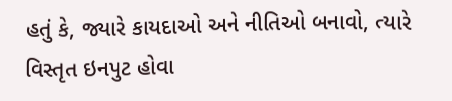હતું કે, જ્યારે કાયદાઓ અને નીતિઓ બનાવો, ત્યારે વિસ્તૃત ઇનપુટ હોવા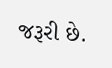જરૂરી છે.